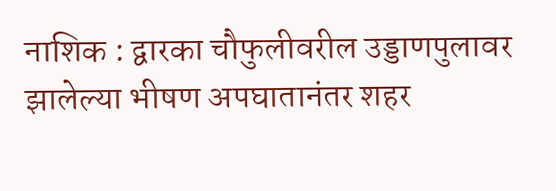नाशिक : द्वारका चौफुलीवरील उड्डाणपुलावर झालेल्या भीषण अपघातानंतर शहर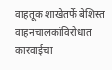वाहतूक शाखेतर्फे बेशिस्त वाहनचालकांविरोधात कारवाईचा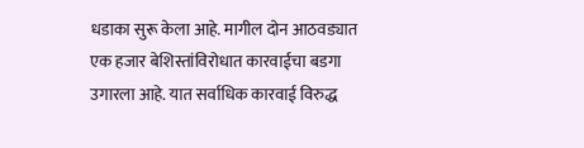धडाका सुरू केला आहे. मागील दोन आठवड्यात एक हजार बेशिस्तांविरोधात कारवाईचा बडगा उगारला आहे. यात सर्वाधिक कारवाई विरुद्ध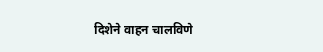दिशेने वाहन चालविणे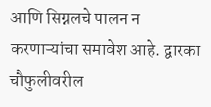आणि सिग्नलचे पालन न करणाऱ्यांचा समावेश आहे. द्वारका चौफुलीवरील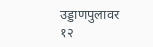उड्डाणपुलावर १२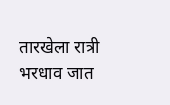तारखेला रात्री भरधाव जात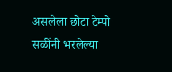असलेला छोटा टेम्पो सळींनी भरलेल्या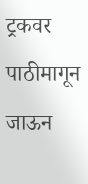ट्रकवर पाठीमागून जाऊन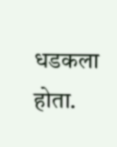धडकला होता.